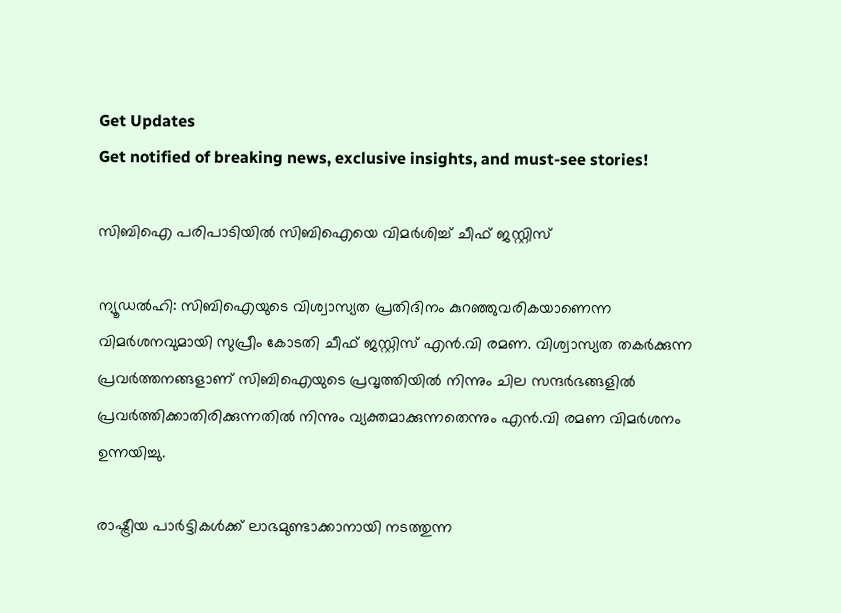Get Updates
Get notified of breaking news, exclusive insights, and must-see stories!

സിബിഐ പരിപാടിയില്‍ സിബിഐയെ വിമര്‍ശിച്ച് ചീഫ് ജസ്റ്റിസ്

ന്യൂഡല്‍ഹി: സിബിഐയുടെ വിശ്വാസ്യത പ്രതിദിനം കുറഞ്ഞുവരികയാണെന്ന വിമര്‍ശനവുമായി സുപ്രീം കോടതി ചീഫ് ജസ്റ്റിസ് എന്‍.വി രമണ. വിശ്വാസ്യത തകര്‍ക്കുന്ന പ്രവര്‍ത്തനങ്ങളാണ് സിബിഐയുടെ പ്രവൃത്തിയില്‍ നിന്നും ചില സന്ദര്‍ഭങ്ങളില്‍ പ്രവര്‍ത്തിക്കാതിരിക്കുന്നതില്‍ നിന്നും വ്യക്തമാക്കുന്നതെന്നും എന്‍.വി രമണ വിമര്‍ശനം ഉന്നയിച്ചു.

രാഷ്ട്രീയ പാര്‍ട്ടികള്‍ക്ക് ലാഭമുണ്ടാക്കാനായി നടത്തുന്ന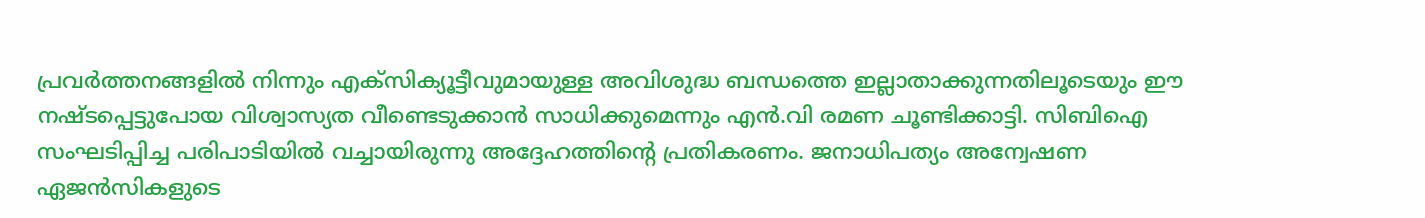പ്രവര്‍ത്തനങ്ങളില്‍ നിന്നും എക്‌സിക്യൂട്ടീവുമായുള്ള അവിശുദ്ധ ബന്ധത്തെ ഇല്ലാതാക്കുന്നതിലൂടെയും ഈ നഷ്ടപ്പെട്ടുപോയ വിശ്വാസ്യത വീണ്ടെടുക്കാന്‍ സാധിക്കുമെന്നും എന്‍.വി രമണ ചൂണ്ടിക്കാട്ടി. സിബിഐ സംഘടിപ്പിച്ച പരിപാടിയില്‍ വച്ചായിരുന്നു അദ്ദേഹത്തിന്റെ പ്രതികരണം. ജനാധിപത്യം അന്വേഷണ ഏജന്‍സികളുടെ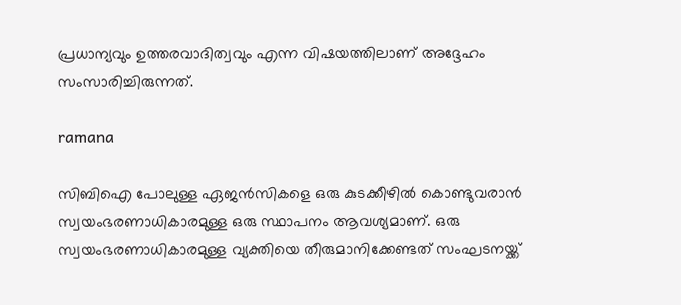പ്രധാന്യവും ഉത്തരവാദിത്വവും എന്ന വിഷയത്തിലാണ് അദ്ദേഹം സംസാരിച്ചിരുന്നത്.

ramana

സിബിഐ പോലുള്ള ഏജന്‍സികളെ ഒരു കുടക്കീഴില്‍ കൊണ്ടുവരാന്‍ സ്വയംഭരണാധികാരമുള്ള ഒരു സ്ഥാപനം ആവശ്യമാണ്. ഒരു സ്വയംഭരണാധികാരമുള്ള വ്യക്തിയെ തീരുമാനിക്കേണ്ടത് സംഘടനയ്ക്ക്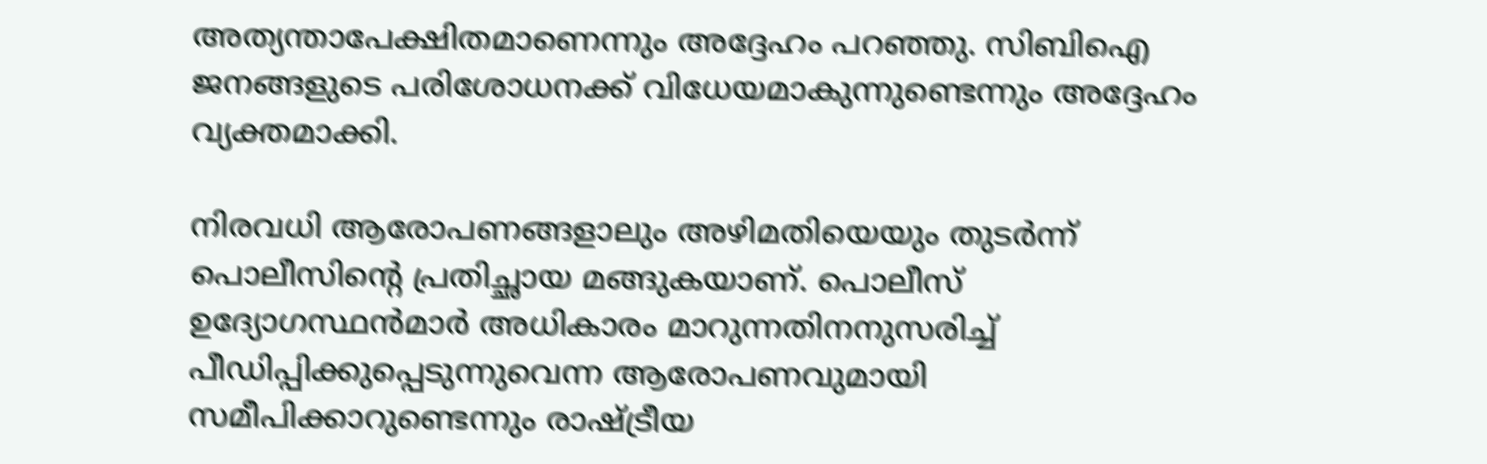അത്യന്താപേക്ഷിതമാണെന്നും അദ്ദേഹം പറഞ്ഞു. സിബിഐ ജനങ്ങളുടെ പരിശോധനക്ക് വിധേയമാകുന്നുണ്ടെന്നും അദ്ദേഹം വ്യക്തമാക്കി.

നിരവധി ആരോപണങ്ങളാലും അഴിമതിയെയും തുടര്‍ന്ന് പൊലീസിന്റെ പ്രതിച്ഛായ മങ്ങുകയാണ്. പൊലീസ് ഉദ്യോഗസ്ഥന്‍മാര്‍ അധികാരം മാറുന്നതിനനുസരിച്ച് പീഡിപ്പിക്കുപ്പെടുന്നുവെന്ന ആരോപണവുമായി സമീപിക്കാറുണ്ടെന്നും രാഷ്ട്രീയ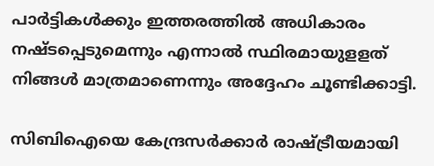പാര്‍ട്ടികള്‍ക്കും ഇത്തരത്തില്‍ അധികാരം നഷ്ടപ്പെടുമെന്നും എന്നാല്‍ സ്ഥിരമായുളളത് നിങ്ങള്‍ മാത്രമാണെന്നും അദ്ദേഹം ചൂണ്ടിക്കാട്ടി.

സിബിഐയെ കേന്ദ്രസര്‍ക്കാര്‍ രാഷ്ട്രീയമായി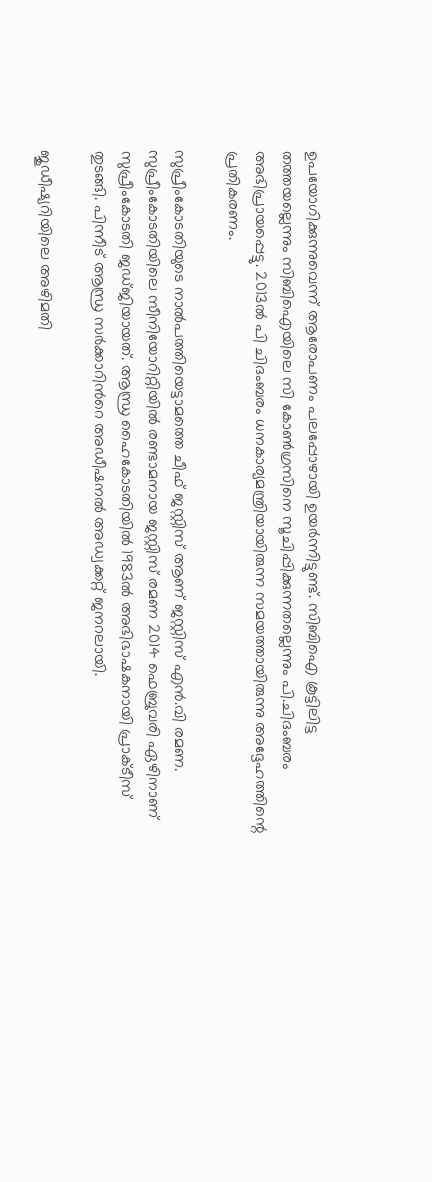ഉപയോഗിക്കുന്നുവെന്ന് ആരോപണം പലപ്പോഴായി ഉയര്‍ന്നിട്ടുണ്ട്. സിബിഐ കൂട്ടിലിട്ട തത്തയല്ലെന്നും സിബിഐയിലെ സി കോണ്‍ഗ്രസിനെ സൂചിപ്പിക്കുന്നതല്ലെന്നും പി.ചിദംബരം അഭിപ്രായപ്പെട്ടു. 2013ല്‍ പി ചിദംബരം ധനകാര്യമന്ത്രിയായിരുന്ന സമയത്തായിരുന്നു അദ്ദേഹത്തിന്റെ പ്രതികരണം.

സുപ്രീംകോടതിയുടെ നാല്‍പത്തിയെട്ടാമത്തെ ചീഫ് ജസ്റ്റിസ് ആണ് ജസ്റ്റിസ് എന്‍.വി രമണ. സുപ്രീംകോടതിയിലെ സീനിയോറിറ്റിയിൽ രണ്ടാമനായ ജസ്റ്റിസ് രമണ 2014 ഫെബ്രുവരി ഏഴിനാണ് സുപ്രീംകോടതി ജഡ്ജിയായത്. ആന്ധ്ര ഹൈകോടതിയിൽ 1983ൽ അഭിഭാഷകനായി പ്രാക്ടീസ് തുടങ്ങി. പിന്നീട് ആന്ധ്ര സർക്കാറിന്‍റെ അഡീഷനൽ അഡ്വക്കറ്റ് ജനറലായി.

ജുഡീഷ്യറിയിലെ അഴിമതി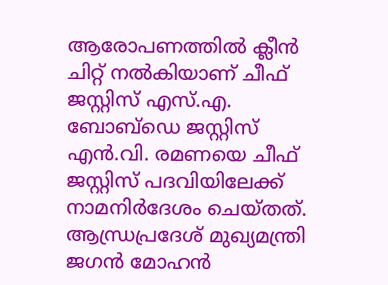ആരോപണത്തിൽ ക്ലീൻ ചിറ്റ് നൽകിയാണ് ചീഫ് ജസ്റ്റിസ് എസ്.എ. ബോബ്ഡെ ജസ്റ്റിസ് എൻ.വി. രമണയെ ചീഫ് ജസ്റ്റിസ് പദവിയിലേക്ക് നാമനിർദേശം ചെയ്തത്. ആന്ധ്രപ്രദേശ് മുഖ്യമന്ത്രി ജഗൻ മോഹൻ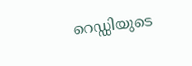റെഡ്ഡിയുടെ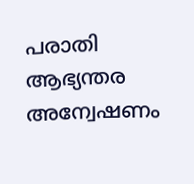പരാതി ആഭ്യന്തര അന്വേഷണം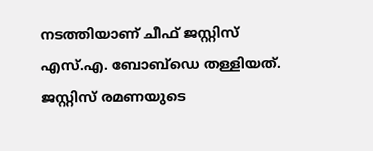നടത്തിയാണ് ചീഫ് ജസ്റ്റിസ് എസ്.എ. ബോബ്ഡെ തള്ളിയത്. ജസ്റ്റിസ് രമണയുടെ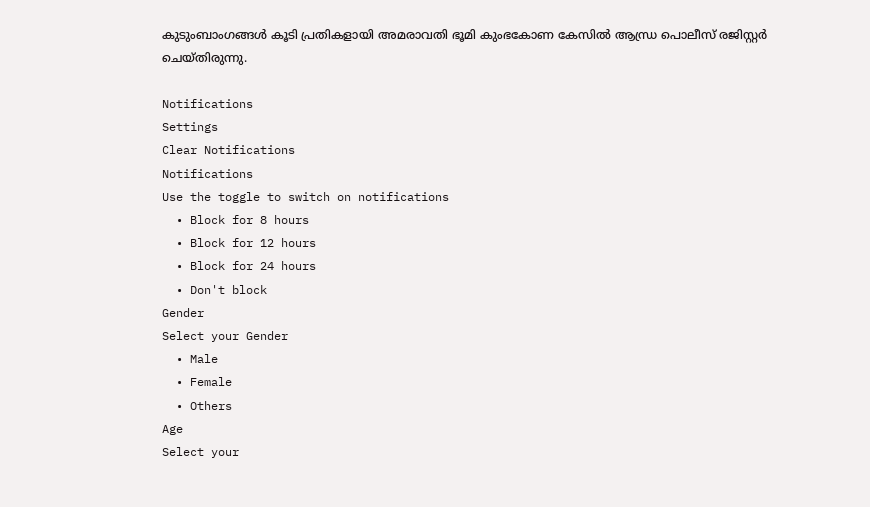കുടുംബാംഗങ്ങൾ കൂടി പ്രതികളായി അമരാവതി ഭൂമി കുംഭകോണ കേസിൽ ആന്ധ്ര പൊലീസ് രജിസ്റ്റർ ചെയ്തിരുന്നു.

Notifications
Settings
Clear Notifications
Notifications
Use the toggle to switch on notifications
  • Block for 8 hours
  • Block for 12 hours
  • Block for 24 hours
  • Don't block
Gender
Select your Gender
  • Male
  • Female
  • Others
Age
Select your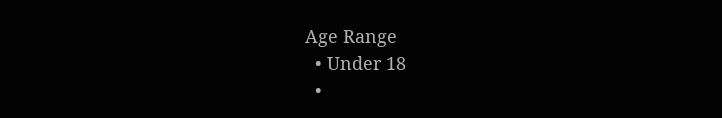Age Range
  • Under 18
  •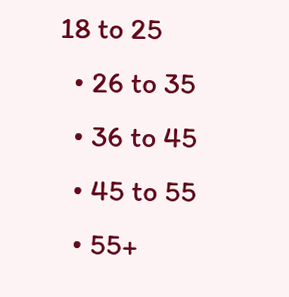18 to 25
  • 26 to 35
  • 36 to 45
  • 45 to 55
  • 55+